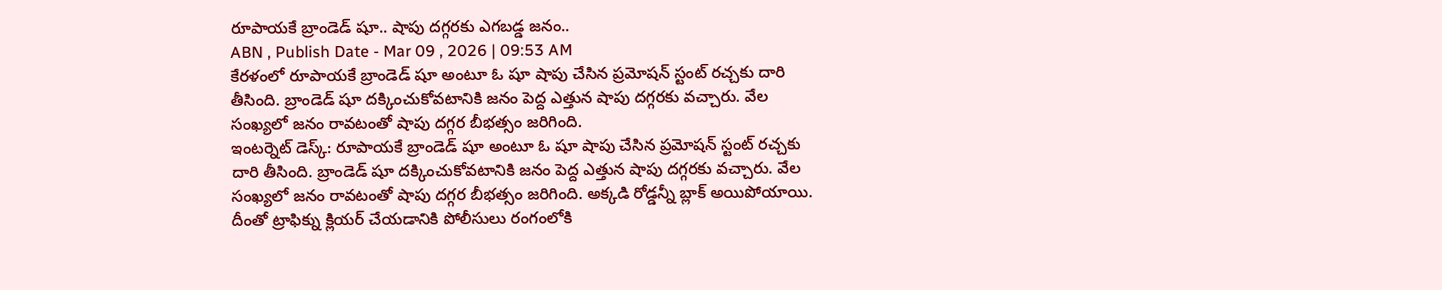రూపాయకే బ్రాండెడ్ షూ.. షాపు దగ్గరకు ఎగబడ్డ జనం..
ABN , Publish Date - Mar 09 , 2026 | 09:53 AM
కేరళంలో రూపాయకే బ్రాండెడ్ షూ అంటూ ఓ షూ షాపు చేసిన ప్రమోషన్ స్టంట్ రచ్చకు దారి తీసింది. బ్రాండెడ్ షూ దక్కించుకోవటానికి జనం పెద్ద ఎత్తున షాపు దగ్గరకు వచ్చారు. వేల సంఖ్యలో జనం రావటంతో షాపు దగ్గర బీభత్సం జరిగింది.
ఇంటర్నెట్ డెస్క్: రూపాయకే బ్రాండెడ్ షూ అంటూ ఓ షూ షాపు చేసిన ప్రమోషన్ స్టంట్ రచ్చకు దారి తీసింది. బ్రాండెడ్ షూ దక్కించుకోవటానికి జనం పెద్ద ఎత్తున షాపు దగ్గరకు వచ్చారు. వేల సంఖ్యలో జనం రావటంతో షాపు దగ్గర బీభత్సం జరిగింది. అక్కడి రోడ్డన్నీ బ్లాక్ అయిపోయాయి. దీంతో ట్రాఫిక్ను క్లియర్ చేయడానికి పోలీసులు రంగంలోకి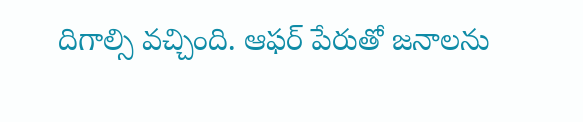దిగాల్సి వచ్చింది. ఆఫర్ పేరుతో జనాలను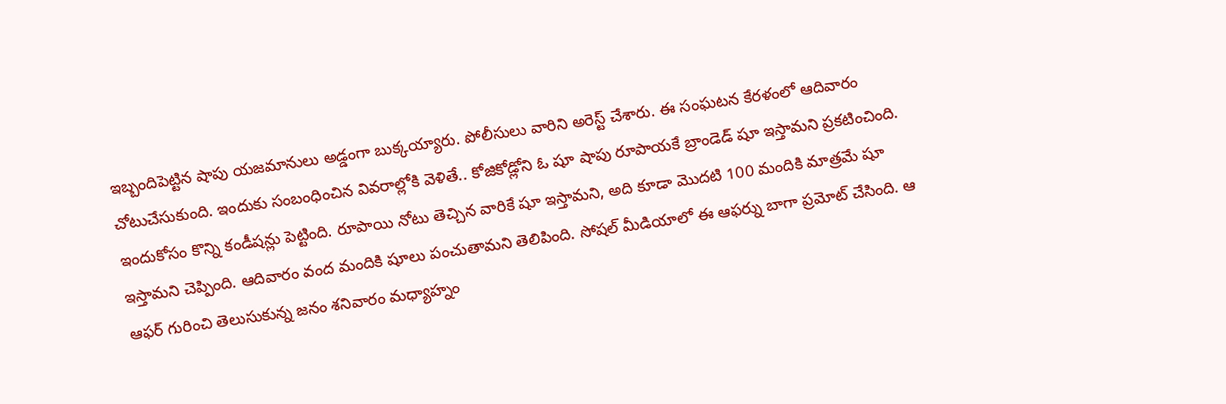ఇబ్బందిపెట్టిన షాపు యజమానులు అడ్డంగా బుక్కయ్యారు. పోలీసులు వారిని అరెస్ట్ చేశారు. ఈ సంఘటన కేరళంలో ఆదివారం చోటుచేసుకుంది. ఇందుకు సంబంధించిన వివరాల్లోకి వెళితే.. కోజికోడ్లోని ఓ షూ షాపు రూపాయకే బ్రాండెడ్ షూ ఇస్తామని ప్రకటించింది.
ఇందుకోసం కొన్ని కండీషన్లు పెట్టింది. రూపాయి నోటు తెచ్చిన వారికే షూ ఇస్తామని, అది కూడా మొదటి 100 మందికి మాత్రమే షూ ఇస్తామని చెప్పింది. ఆదివారం వంద మందికి షూలు పంచుతామని తెలిపింది. సోషల్ మీడియాలో ఈ ఆఫర్ను బాగా ప్రమోట్ చేసింది. ఆ ఆఫర్ గురించి తెలుసుకున్న జనం శనివారం మధ్యాహ్నం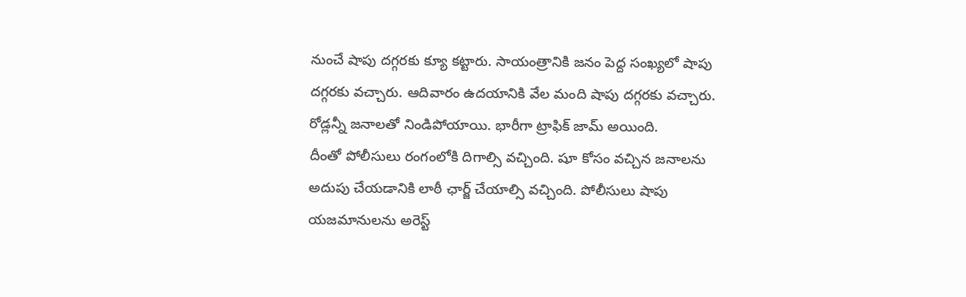నుంచే షాపు దగ్గరకు క్యూ కట్టారు. సాయంత్రానికి జనం పెద్ద సంఖ్యలో షాపు దగ్గరకు వచ్చారు. ఆదివారం ఉదయానికి వేల మంది షాపు దగ్గరకు వచ్చారు. రోడ్లన్నీ జనాలతో నిండిపోయాయి. భారీగా ట్రాఫిక్ జామ్ అయింది.
దీంతో పోలీసులు రంగంలోకి దిగాల్సి వచ్చింది. షూ కోసం వచ్చిన జనాలను అదుపు చేయడానికి లాఠీ ఛార్జ్ చేయాల్సి వచ్చింది. పోలీసులు షాపు యజమానులను అరెస్ట్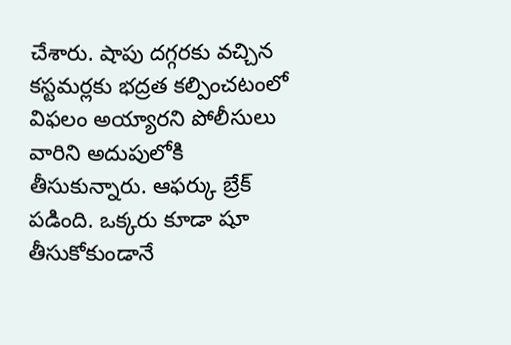చేశారు. షాపు దగ్గరకు వచ్చిన కస్టమర్లకు భద్రత కల్పించటంలో విఫలం అయ్యారని పోలీసులు వారిని అదుపులోకి తీసుకున్నారు. ఆఫర్కు బ్రేక్ పడింది. ఒక్కరు కూడా షూ తీసుకోకుండానే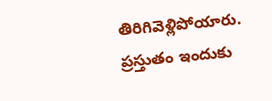తిరిగివెళ్లిపోయారు. ప్రస్తుతం ఇందుకు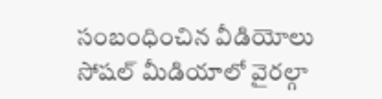సంబంధించిన వీడియోలు సోషల్ మీడియాలో వైరల్గా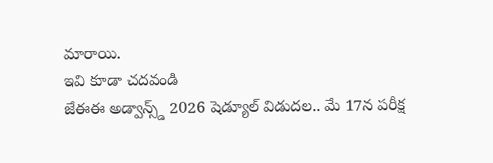మారాయి.
ఇవి కూడా చదవండి
జేఈఈ అడ్వాన్స్డ్ 2026 షెడ్యూల్ విడుదల.. మే 17న పరీక్ష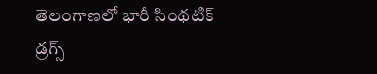తెలంగాణలో భారీ సింథటిక్ డ్రగ్స్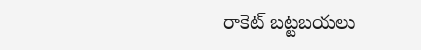రాకెట్ బట్టబయలు